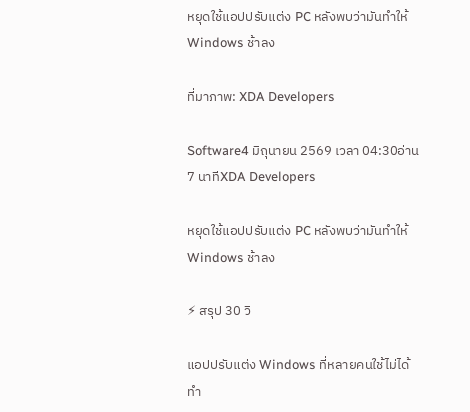หยุดใช้แอปปรับแต่ง PC หลังพบว่ามันทำให้ Windows ช้าลง

ที่มาภาพ: XDA Developers

Software4 มิถุนายน 2569 เวลา 04:30อ่าน 7 นาทีXDA Developers

หยุดใช้แอปปรับแต่ง PC หลังพบว่ามันทำให้ Windows ช้าลง

⚡ สรุป 30 วิ

แอปปรับแต่ง Windows ที่หลายคนใช้ไม่ได้ทำ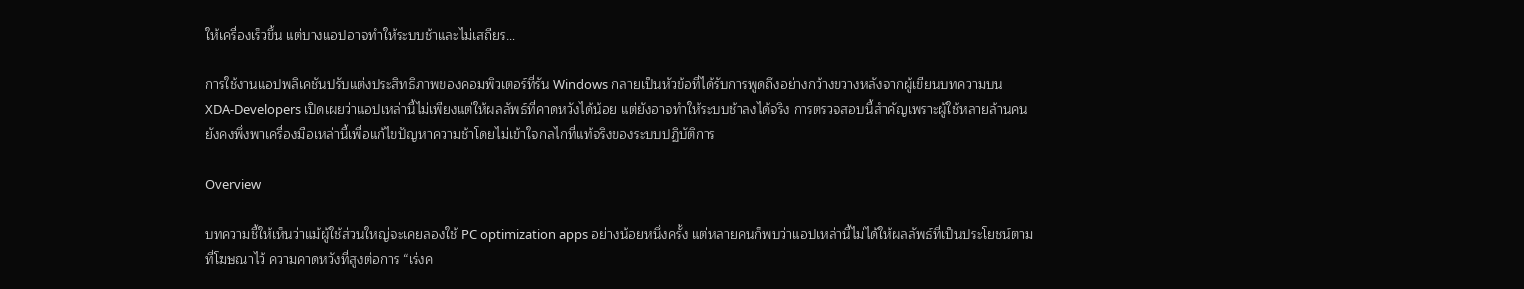ให้เครื่องเร็วขึ้น แต่บางแอปอาจทำให้ระบบช้าและไม่เสถียร…

การใช้งานแอปพลิเคชันปรับแต่งประสิทธิภาพของคอมพิวเตอร์ที่รัน Windows กลายเป็นหัวข้อที่ได้รับการพูดถึงอย่างกว้างขวางหลังจากผู้เขียนบทความบน XDA‑Developers เปิดเผยว่าแอปเหล่านี้ไม่เพียงแต่ให้ผลลัพธ์ที่คาดหวังได้น้อย แต่ยังอาจทำให้ระบบช้าลงได้จริง การตรวจสอบนี้สำคัญเพราะผู้ใช้หลายล้านคนยังคงพึ่งพาเครื่องมือเหล่านี้เพื่อแก้ไขปัญหาความช้าโดยไม่เข้าใจกลไกที่แท้จริงของระบบปฏิบัติการ

Overview

บทความชี้ให้เห็นว่าแม้ผู้ใช้ส่วนใหญ่จะเคยลองใช้ PC optimization apps อย่างน้อยหนึ่งครั้ง แต่หลายคนก็พบว่าแอปเหล่านี้ไม่ได้ให้ผลลัพธ์ที่เป็นประโยชน์ตามที่โฆษณาไว้ ความคาดหวังที่สูงต่อการ “เร่งค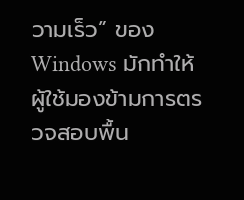วามเร็ว” ของ Windows มักทำให้ผู้ใช้มองข้ามการตรวจสอบพื้น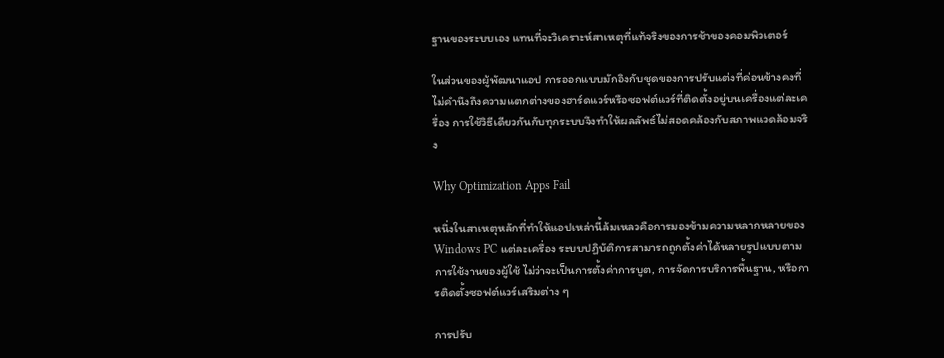ฐานของระบบเอง แทนที่จะวิเคราะห์สาเหตุที่แท้จริงของการช้าของคอมพิวเตอร์

ในส่วนของผู้พัฒนาแอป การออกแบบมักอิงกับชุดของการปรับแต่งที่ค่อนข้างคงที่ ไม่คำนึงถึงความแตกต่างของฮาร์ดแวร์หรือซอฟต์แวร์ที่ติดตั้งอยู่บนเครื่องแต่ละเครื่อง การใช้วิธีเดียวกันกับทุกระบบจึงทำให้ผลลัพธ์ไม่สอดคล้องกับสภาพแวดล้อมจริง

Why Optimization Apps Fail

หนึ่งในสาเหตุหลักที่ทำให้แอปเหล่านี้ล้มเหลวคือการมองข้ามความหลากหลายของ Windows PC แต่ละเครื่อง ระบบปฏิบัติการสามารถถูกตั้งค่าได้หลายรูปแบบตามการใช้งานของผู้ใช้ ไม่ว่าจะเป็นการตั้งค่าการบูต, การจัดการบริการพื้นฐาน, หรือการติดตั้งซอฟต์แวร์เสริมต่าง ๆ

การปรับ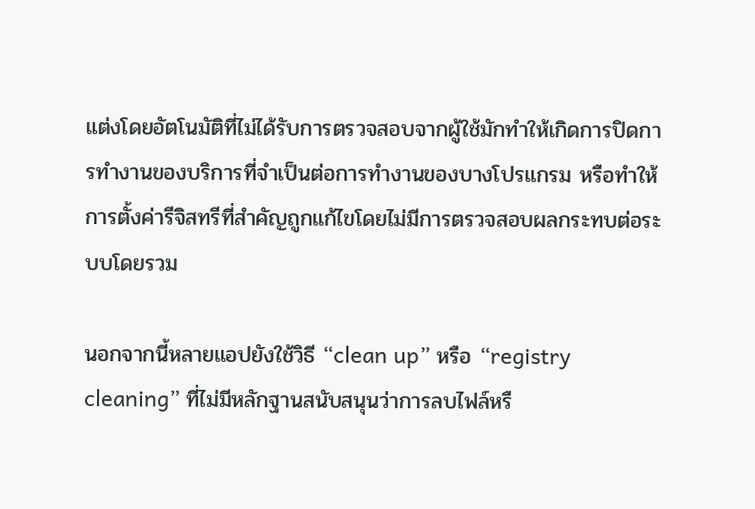แต่งโดยอัตโนมัติที่ไม่ได้รับการตรวจสอบจากผู้ใช้มักทำให้เกิดการปิดการทำงานของบริการที่จำเป็นต่อการทำงานของบางโปรแกรม หรือทำให้การตั้งค่ารีจิสทรีที่สำคัญถูกแก้ไขโดยไม่มีการตรวจสอบผลกระทบต่อระบบโดยรวม

นอกจากนี้หลายแอปยังใช้วิธี “clean up” หรือ “registry cleaning” ที่ไม่มีหลักฐานสนับสนุนว่าการลบไฟล์หรื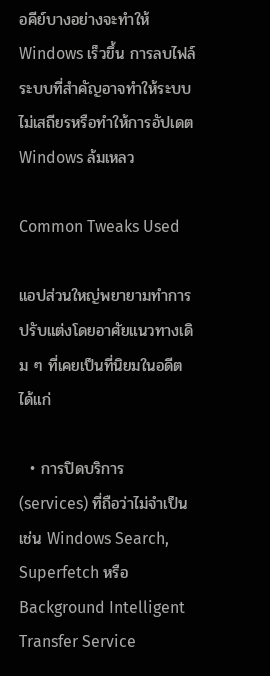อคีย์บางอย่างจะทำให้ Windows เร็วขึ้น การลบไฟล์ระบบที่สำคัญอาจทำให้ระบบไม่เสถียรหรือทำให้การอัปเดต Windows ล้มเหลว

Common Tweaks Used

แอปส่วนใหญ่พยายามทำการปรับแต่งโดยอาศัยแนวทางเดิม ๆ ที่เคยเป็นที่นิยมในอดีต ได้แก่

  • การปิดบริการ (services) ที่ถือว่าไม่จำเป็น เช่น Windows Search, Superfetch หรือ Background Intelligent Transfer Service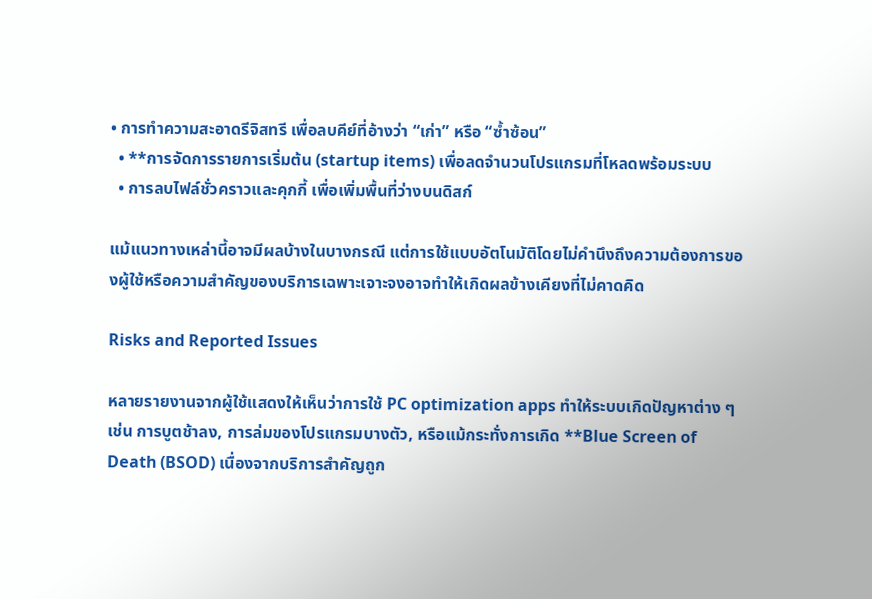• การทำความสะอาดรีจิสทรี เพื่อลบคีย์ที่อ้างว่า “เก่า” หรือ “ซ้ำซ้อน”
  • **การจัดการรายการเริ่มต้น (startup items) เพื่อลดจำนวนโปรแกรมที่โหลดพร้อมระบบ
  • การลบไฟล์ชั่วคราวและคุกกี้ เพื่อเพิ่มพื้นที่ว่างบนดิสก์

แม้แนวทางเหล่านี้อาจมีผลบ้างในบางกรณี แต่การใช้แบบอัตโนมัติโดยไม่คำนึงถึงความต้องการของผู้ใช้หรือความสำคัญของบริการเฉพาะเจาะจงอาจทำให้เกิดผลข้างเคียงที่ไม่คาดคิด

Risks and Reported Issues

หลายรายงานจากผู้ใช้แสดงให้เห็นว่าการใช้ PC optimization apps ทำให้ระบบเกิดปัญหาต่าง ๆ เช่น การบูตช้าลง, การล่มของโปรแกรมบางตัว, หรือแม้กระทั่งการเกิด **Blue Screen of Death (BSOD) เนื่องจากบริการสำคัญถูก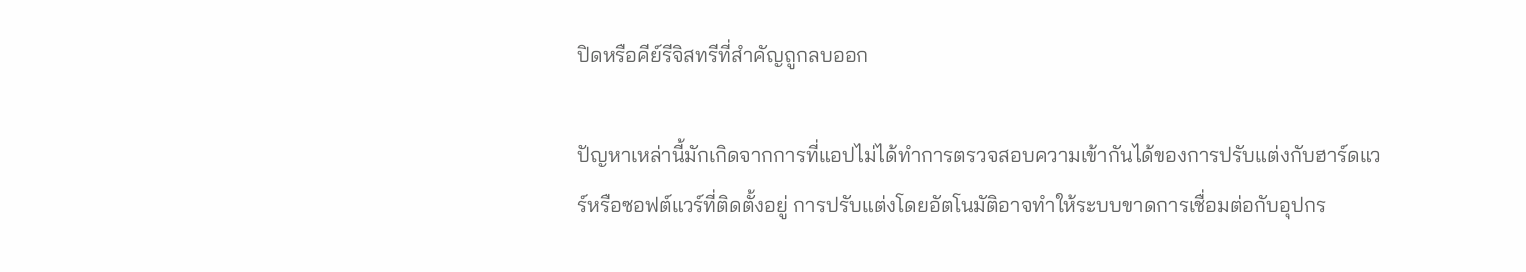ปิดหรือคีย์รีจิสทรีที่สำคัญถูกลบออก

ปัญหาเหล่านี้มักเกิดจากการที่แอปไม่ได้ทำการตรวจสอบความเข้ากันได้ของการปรับแต่งกับฮาร์ดแวร์หรือซอฟต์แวร์ที่ติดตั้งอยู่ การปรับแต่งโดยอัตโนมัติอาจทำให้ระบบขาดการเชื่อมต่อกับอุปกร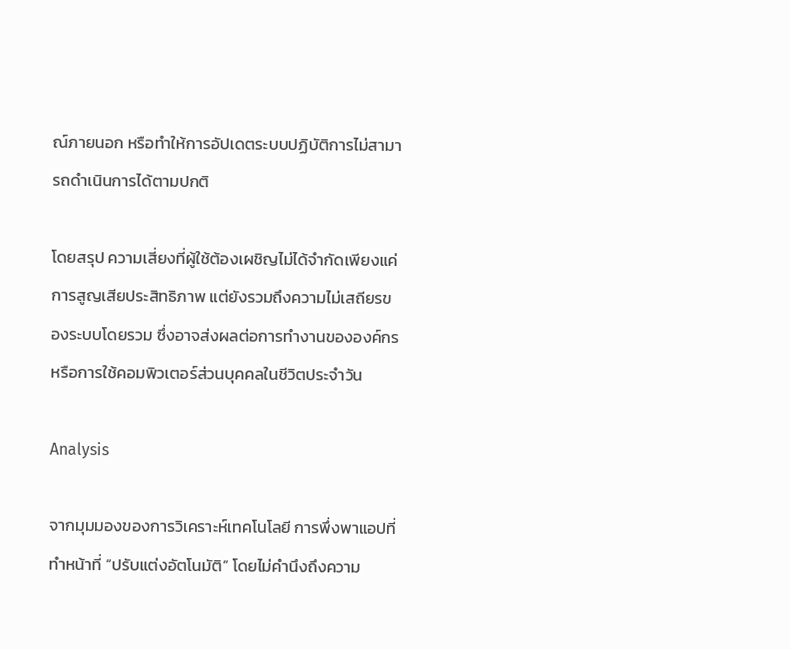ณ์ภายนอก หรือทำให้การอัปเดตระบบปฏิบัติการไม่สามารถดำเนินการได้ตามปกติ

โดยสรุป ความเสี่ยงที่ผู้ใช้ต้องเผชิญไม่ได้จำกัดเพียงแค่การสูญเสียประสิทธิภาพ แต่ยังรวมถึงความไม่เสถียรของระบบโดยรวม ซึ่งอาจส่งผลต่อการทำงานขององค์กรหรือการใช้คอมพิวเตอร์ส่วนบุคคลในชีวิตประจำวัน

Analysis

จากมุมมองของการวิเคราะห์เทคโนโลยี การพึ่งพาแอปที่ทำหน้าที่ “ปรับแต่งอัตโนมัติ” โดยไม่คำนึงถึงความ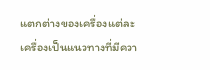แตกต่างของเครื่องแต่ละเครื่องเป็นแนวทางที่มีควา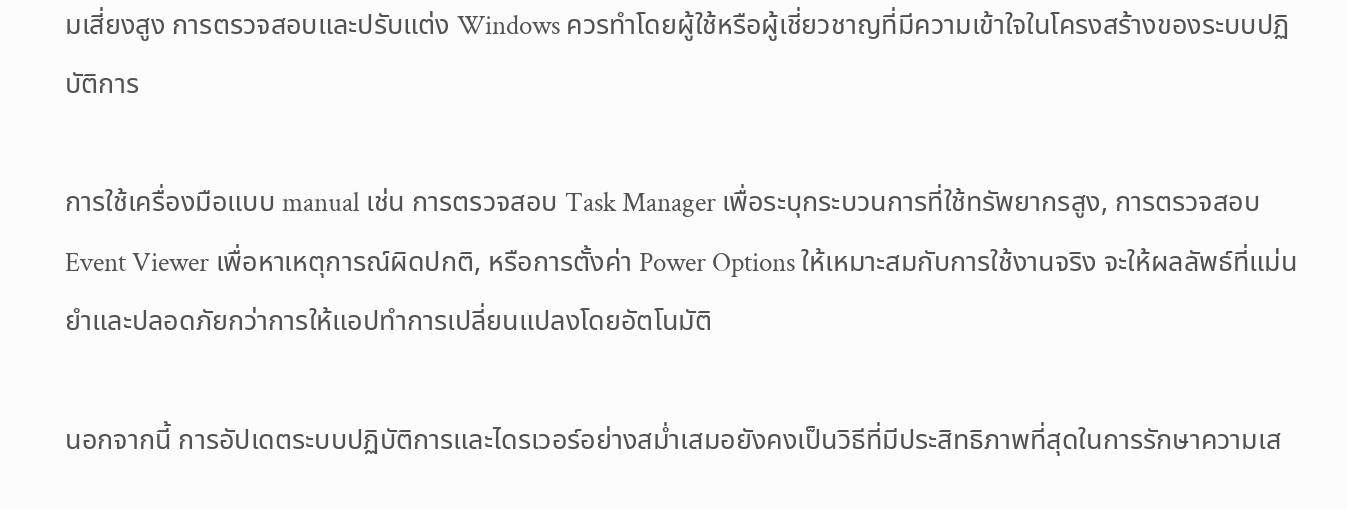มเสี่ยงสูง การตรวจสอบและปรับแต่ง Windows ควรทำโดยผู้ใช้หรือผู้เชี่ยวชาญที่มีความเข้าใจในโครงสร้างของระบบปฏิบัติการ

การใช้เครื่องมือแบบ manual เช่น การตรวจสอบ Task Manager เพื่อระบุกระบวนการที่ใช้ทรัพยากรสูง, การตรวจสอบ Event Viewer เพื่อหาเหตุการณ์ผิดปกติ, หรือการตั้งค่า Power Options ให้เหมาะสมกับการใช้งานจริง จะให้ผลลัพธ์ที่แม่นยำและปลอดภัยกว่าการให้แอปทำการเปลี่ยนแปลงโดยอัตโนมัติ

นอกจากนี้ การอัปเดตระบบปฏิบัติการและไดรเวอร์อย่างสม่ำเสมอยังคงเป็นวิธีที่มีประสิทธิภาพที่สุดในการรักษาความเส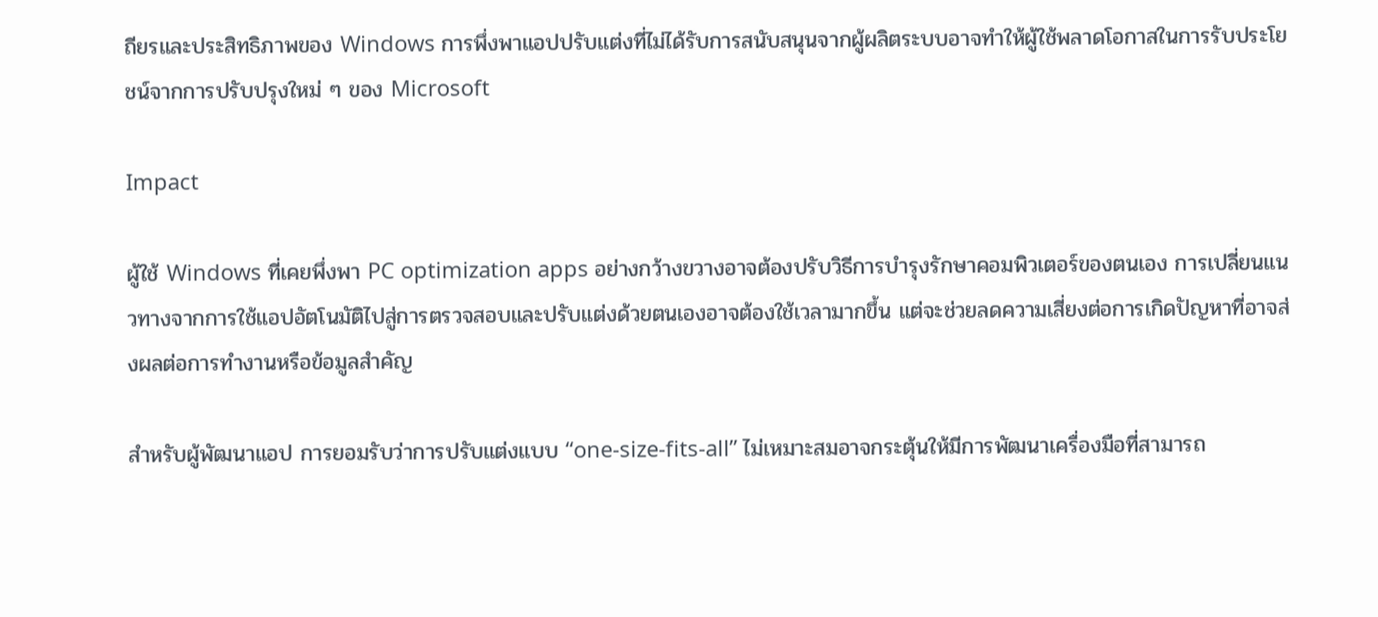ถียรและประสิทธิภาพของ Windows การพึ่งพาแอปปรับแต่งที่ไม่ได้รับการสนับสนุนจากผู้ผลิตระบบอาจทำให้ผู้ใช้พลาดโอกาสในการรับประโยชน์จากการปรับปรุงใหม่ ๆ ของ Microsoft

Impact

ผู้ใช้ Windows ที่เคยพึ่งพา PC optimization apps อย่างกว้างขวางอาจต้องปรับวิธีการบำรุงรักษาคอมพิวเตอร์ของตนเอง การเปลี่ยนแนวทางจากการใช้แอปอัตโนมัติไปสู่การตรวจสอบและปรับแต่งด้วยตนเองอาจต้องใช้เวลามากขึ้น แต่จะช่วยลดความเสี่ยงต่อการเกิดปัญหาที่อาจส่งผลต่อการทำงานหรือข้อมูลสำคัญ

สำหรับผู้พัฒนาแอป การยอมรับว่าการปรับแต่งแบบ “one‑size‑fits‑all” ไม่เหมาะสมอาจกระตุ้นให้มีการพัฒนาเครื่องมือที่สามารถ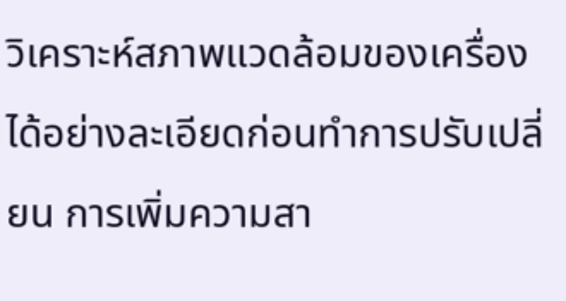วิเคราะห์สภาพแวดล้อมของเครื่องได้อย่างละเอียดก่อนทำการปรับเปลี่ยน การเพิ่มความสา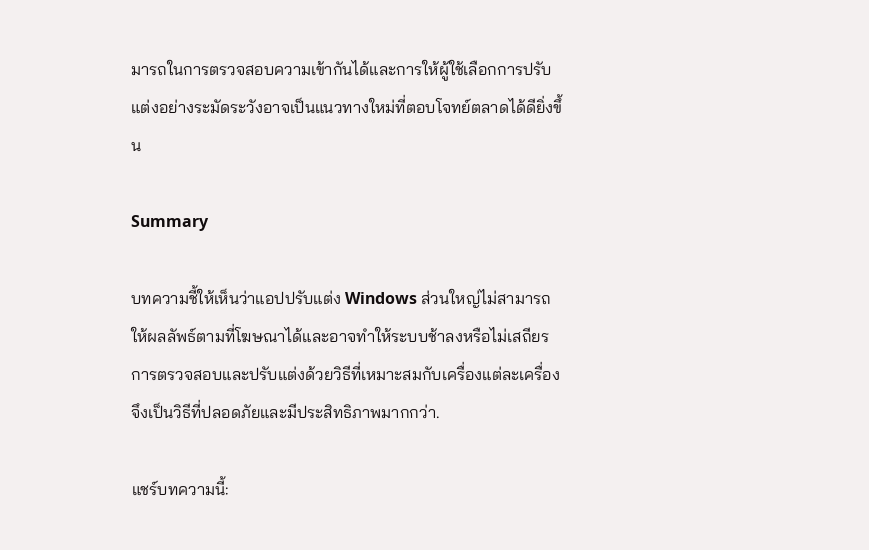มารถในการตรวจสอบความเข้ากันได้และการให้ผู้ใช้เลือกการปรับแต่งอย่างระมัดระวังอาจเป็นแนวทางใหม่ที่ตอบโจทย์ตลาดได้ดียิ่งขึ้น

Summary

บทความชี้ให้เห็นว่าแอปปรับแต่ง Windows ส่วนใหญ่ไม่สามารถให้ผลลัพธ์ตามที่โฆษณาได้และอาจทำให้ระบบช้าลงหรือไม่เสถียร การตรวจสอบและปรับแต่งด้วยวิธีที่เหมาะสมกับเครื่องแต่ละเครื่องจึงเป็นวิธีที่ปลอดภัยและมีประสิทธิภาพมากกว่า.

แชร์บทความนี้: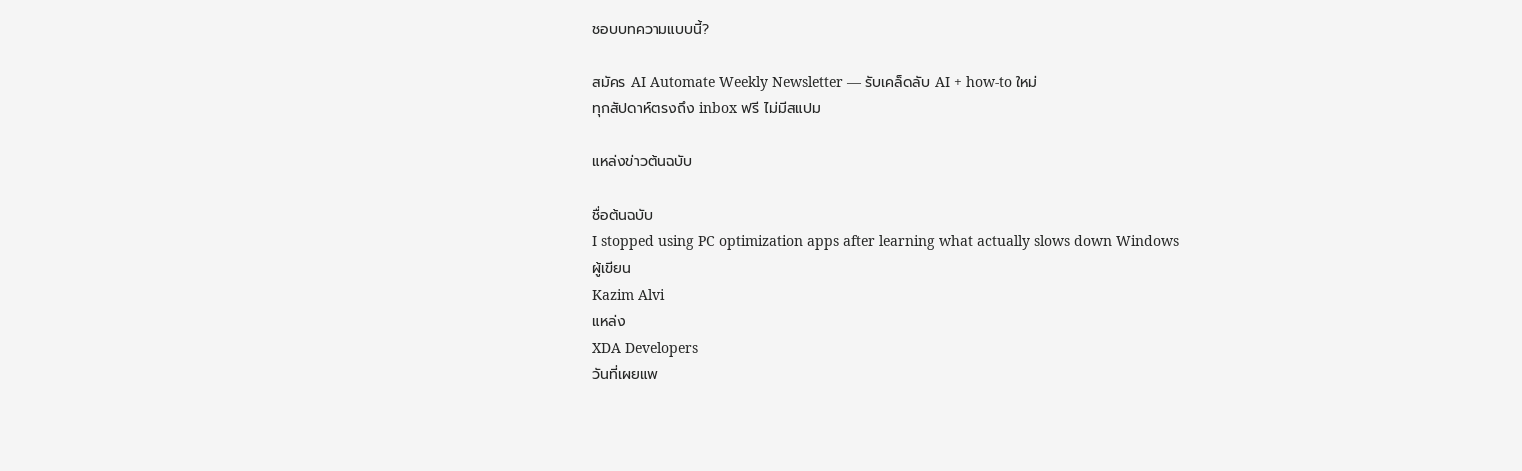ชอบบทความแบบนี้?

สมัคร AI Automate Weekly Newsletter — รับเคล็ดลับ AI + how-to ใหม่
ทุกสัปดาห์ตรงถึง inbox ฟรี ไม่มีสแปม

แหล่งข่าวต้นฉบับ

ชื่อต้นฉบับ
I stopped using PC optimization apps after learning what actually slows down Windows
ผู้เขียน
Kazim Alvi
แหล่ง
XDA Developers
วันที่เผยแพ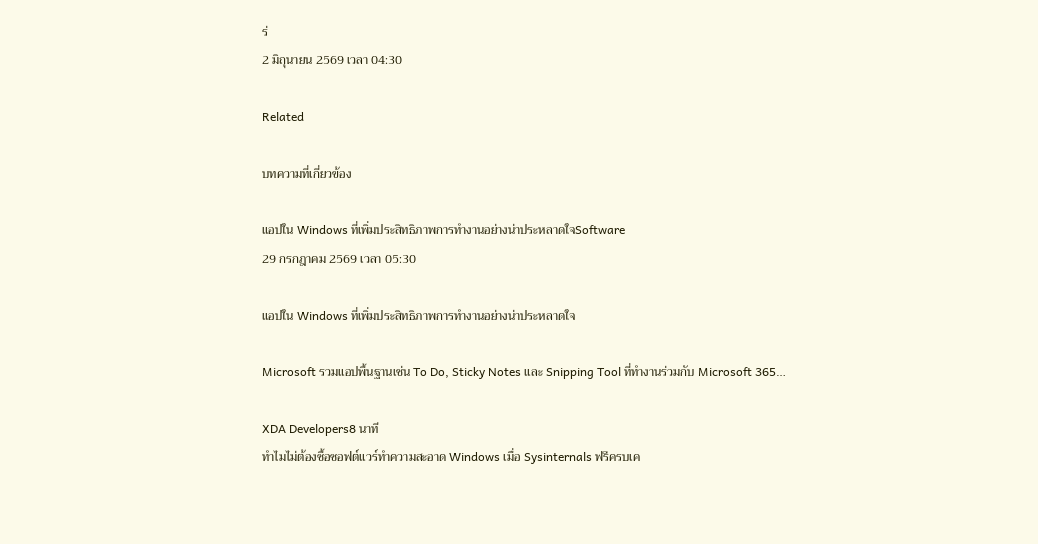ร่
2 มิถุนายน 2569 เวลา 04:30

Related

บทความที่เกี่ยวข้อง

แอปใน Windows ที่เพิ่มประสิทธิภาพการทำงานอย่างน่าประหลาดใจSoftware
29 กรกฎาคม 2569 เวลา 05:30

แอปใน Windows ที่เพิ่มประสิทธิภาพการทำงานอย่างน่าประหลาดใจ

Microsoft รวมแอปพื้นฐานเช่น To Do, Sticky Notes และ Snipping Tool ที่ทำงานร่วมกับ Microsoft 365…

XDA Developers8 นาที
ทำไมไม่ต้องซื้อซอฟต์แวร์ทำความสะอาด Windows เมื่อ Sysinternals ฟรีครบเค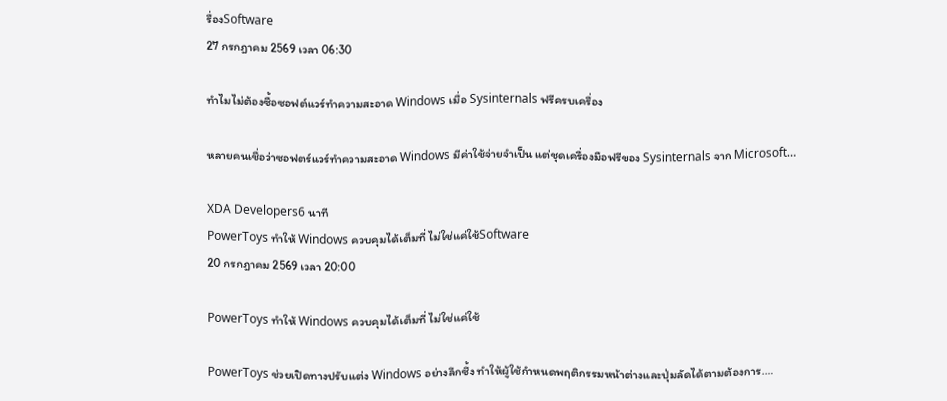รื่องSoftware
27 กรกฎาคม 2569 เวลา 06:30

ทำไมไม่ต้องซื้อซอฟต์แวร์ทำความสะอาด Windows เมื่อ Sysinternals ฟรีครบเครื่อง

หลายคนเชื่อว่าซอฟตร์แวร์ทำความสะอาด Windows มีค่าใช้จ่ายจำเป็น แต่ชุดเครื่องมือฟรีของ Sysinternals จาก Microsoft…

XDA Developers6 นาที
PowerToys ทำให้ Windows ควบคุมได้เต็มที่ ไม่ใช่แค่ใช้Software
20 กรกฎาคม 2569 เวลา 20:00

PowerToys ทำให้ Windows ควบคุมได้เต็มที่ ไม่ใช่แค่ใช้

PowerToys ช่วยเปิดทางปรับแต่ง Windows อย่างลึกซึ้ง ทำให้ผู้ใช้กำหนดพฤติกรรมหน้าต่างและปุ่มลัดได้ตามต้องการ.…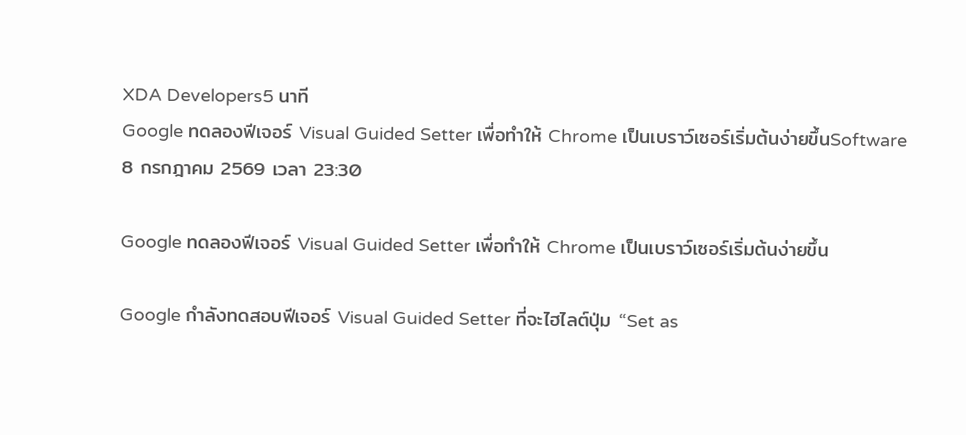XDA Developers5 นาที
Google ทดลองฟีเจอร์ Visual Guided Setter เพื่อทำให้ Chrome เป็นเบราว์เซอร์เริ่มต้นง่ายขึ้นSoftware
8 กรกฎาคม 2569 เวลา 23:30

Google ทดลองฟีเจอร์ Visual Guided Setter เพื่อทำให้ Chrome เป็นเบราว์เซอร์เริ่มต้นง่ายขึ้น

Google กำลังทดสอบฟีเจอร์ Visual Guided Setter ที่จะไฮไลต์ปุ่ม “Set as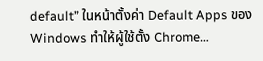default” ในหน้าตั้งค่า Default Apps ของ Windows ทำให้ผู้ใช้ตั้ง Chrome…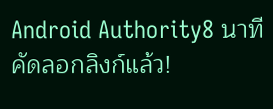Android Authority8 นาที
คัดลอกลิงก์แล้ว!